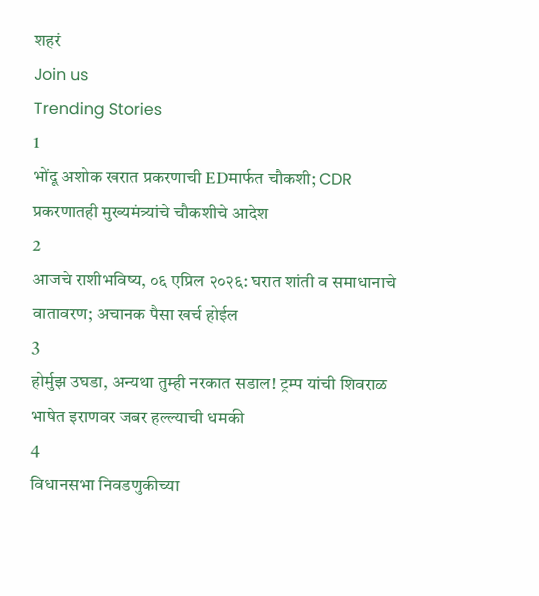शहरं
Join us
Trending Stories
1
भोंदू अशोक खरात प्रकरणाची EDमार्फत चौकशी; CDR प्रकरणातही मुख्यमंत्र्यांचे चौकशीचे आदेश
2
आजचे राशीभविष्य, ०६ एप्रिल २०२६: घरात शांती व समाधानाचे वातावरण; अचानक पैसा खर्च होईल
3
होर्मुझ उघडा, अन्यथा तुम्ही नरकात सडाल! ट्रम्प यांची शिवराळ भाषेत इराणवर जबर हल्ल्याची धमकी
4
विधानसभा निवडणुकीच्या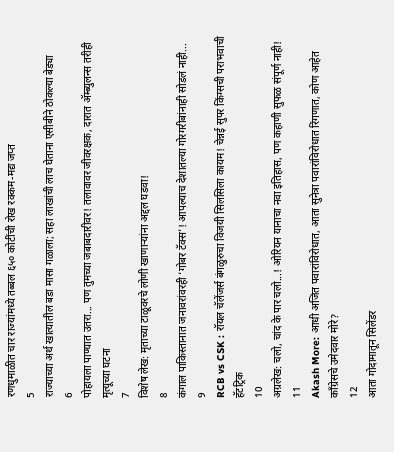रणधुमाळीत चार राज्यांमध्ये तब्बल ६५० कोटींची रोख रक्कम-मद्य जप्त
5
राज्याच्या अर्थ खात्यातील बडा मासा गळाला; सहा लाखांची लाच घेताना एसीबीने ठोकल्या बेड्या
6
पोहायला पाण्यात उतरा... पण तुमच्या जबाबदारीवर! तलावावर जीवरक्षक, दारात ॲम्ब्युलन्स तरीही मृत्यूच्या घटना
7
विशेष लेख: मृताच्या टाळूवरचे लोणी खाणाऱ्यांना अद्दल घडवा!
8
कंगाल पाकिस्तानात जनावरांवरही ‘गोबर टॅक्स’! आपल्याच देशातल्या गोरगरीबांनाही सोडलं नाही...
9
RCB vs CSK : रॉयल चॅलेंजर्स बंगळुरुचा विजयी सिलसिला कायम! चेन्नई सुपर किंग्सची पराभवाची हॅटट्रिक
10
अग्रलेख: चलो, चांद के पार चलो...! ओरियन यानाचा नवा इतिहास, पण कहाणी सुफळ संपूर्ण नाही!
11
Akash More: आधी अजित पवारांविरोधात, आता सुनेत्रा पवारांविरोधात रिंगणात, कोण आहेत काँग्रेसचे उमेदवार मोरे?
12
आता गोदामातून सिलेंडर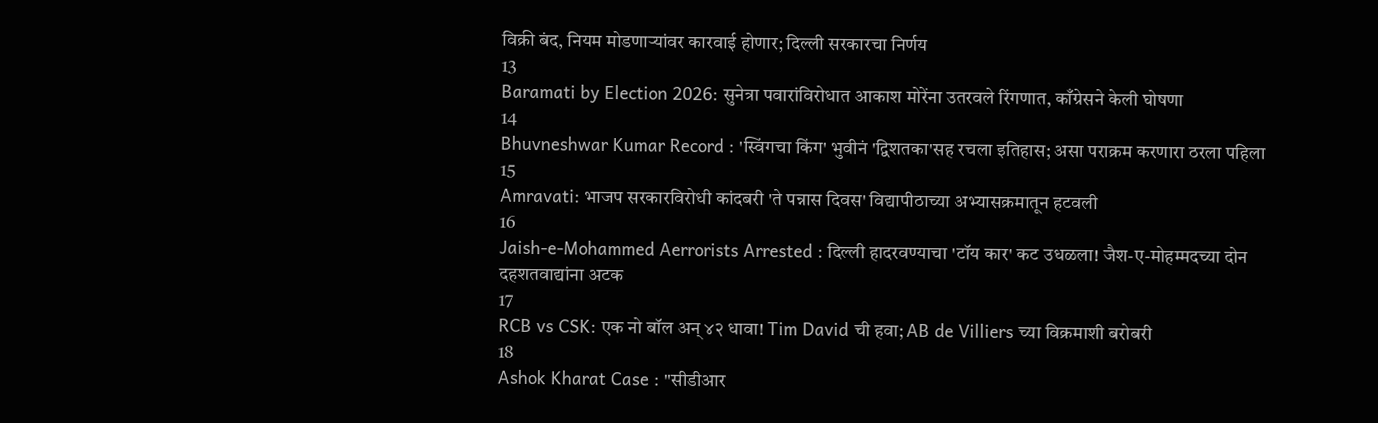विक्री बंद, नियम मोडणाऱ्यांवर कारवाई होणार; दिल्ली सरकारचा निर्णय
13
Baramati by Election 2026: सुनेत्रा पवारांविरोधात आकाश मोरेंना उतरवले रिंगणात, काँग्रेसने केली घोषणा
14
Bhuvneshwar Kumar Record : 'स्विंगचा किंग' भुवीनं 'द्विशतका'सह रचला इतिहास; असा पराक्रम करणारा ठरला पहिला
15
Amravati: भाजप सरकारविरोधी कांदबरी 'ते पन्नास दिवस' विद्यापीठाच्या अभ्यासक्रमातून हटवली
16
Jaish-e-Mohammed Aerrorists Arrested : दिल्ली हादरवण्याचा 'टॉय कार' कट उधळला! जैश-ए-मोहम्मदच्या दोन दहशतवाद्यांना अटक
17
RCB vs CSK: एक नो बॉल अन् ४२ धावा! Tim David ची हवा; AB de Villiers च्या विक्रमाशी बरोबरी
18
Ashok Kharat Case : "सीडीआर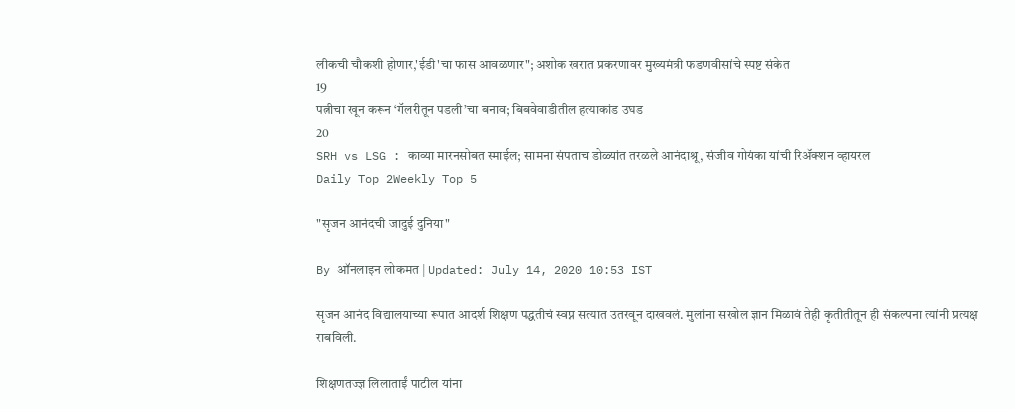लीकची चौकशी होणार,'ईडी'चा फास आवळणार"; अशोक खरात प्रकरणावर मुख्यमंत्री फडणवीसांचे स्पष्ट संकेत
19
पत्नीचा खून करून ‘गॅलरीतून पडली’चा बनाव; बिबवेवाडीतील हत्याकांड उघड
20
SRH vs LSG : काव्या मारनसोबत स्माईल; सामना संपताच डोळ्यांत तरळले आनंदाश्रू, संजीव गोयंका यांची रिॲक्शन व्हायरल
Daily Top 2Weekly Top 5

"सृजन आनंदची जादुई दुनिया"

By ऑनलाइन लोकमत | Updated: July 14, 2020 10:53 IST

सृजन आनंद विद्यालयाच्या रूपात आदर्श शिक्षण पद्धतीचं स्वप्न सत्यात उतरवून दाखवलं. मुलांना सखोल ज्ञान मिळावं तेही कृतीतीतून ही संकल्पना त्यांनी प्रत्यक्ष राबविली.

शिक्षणतज्ज्ञ लिलाताईं पाटील यांना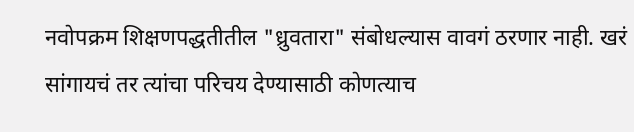नवोपक्रम शिक्षणपद्धतीतील "ध्रुवतारा" संबोधल्यास वावगं ठरणार नाही. खरं सांगायचं तर त्यांचा परिचय देण्यासाठी कोणत्याच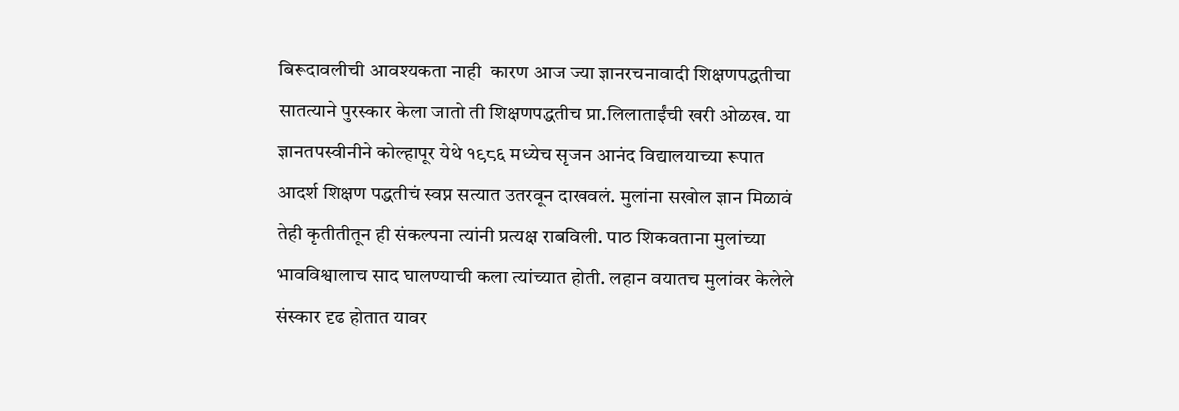बिरूदावलीची आवश्यकता नाही  कारण आज ज्या ज्ञानरचनावादी शिक्षणपद्धतीचा सातत्याने पुरस्कार केला जातो ती शिक्षणपद्धतीच प्रा.लिलाताईंची खरी ओळख. या ज्ञानतपस्वीनीने कोल्हापूर येथे १९८६ मध्येच सृजन आनंद विद्यालयाच्या रूपात आदर्श शिक्षण पद्धतीचं स्वप्न सत्यात उतरवून दाखवलं. मुलांना सखोल ज्ञान मिळावं तेही कृतीतीतून ही संकल्पना त्यांनी प्रत्यक्ष राबविली. पाठ शिकवताना मुलांच्या भावविश्वालाच साद घालण्याची कला त्यांच्यात होती. लहान वयातच मुलांवर केलेले संस्कार दृढ होतात यावर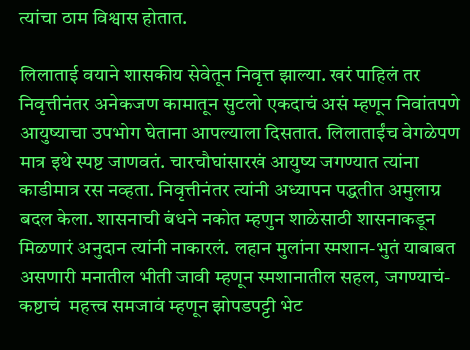त्यांचा ठाम विश्वास होतात.

लिलाताई वयाने शासकीय सेवेतून निवृत्त झाल्या. खरं पाहिलं तर निवृत्तीनंतर अनेकजण कामातून सुटलो एकदाचं असं म्हणून निवांतपणे आयुष्याचा उपभोग घेताना आपल्याला दिसतात. लिलाताईंच वेगळेपण मात्र इथे स्पष्ट जाणवतं. चारचौघांसारखं आयुष्य जगण्यात त्यांना काडीमात्र रस नव्हता. निवृत्तीनंतर त्यांनी अध्यापन पद्धतीत अमुलाग्र बदल केला. शासनाची बंधने नकोत म्हणुन शाळेसाठी शासनाकडून मिळणारं अनुदान त्यांनी नाकारलं. लहान मुलांना स्मशान-भुतं याबाबत असणारी मनातील भीती जावी म्हणून स्मशानातील सहल, जगण्याचं-कष्टाचं  महत्त्व समजावं म्हणून झोपडपट्टी भेट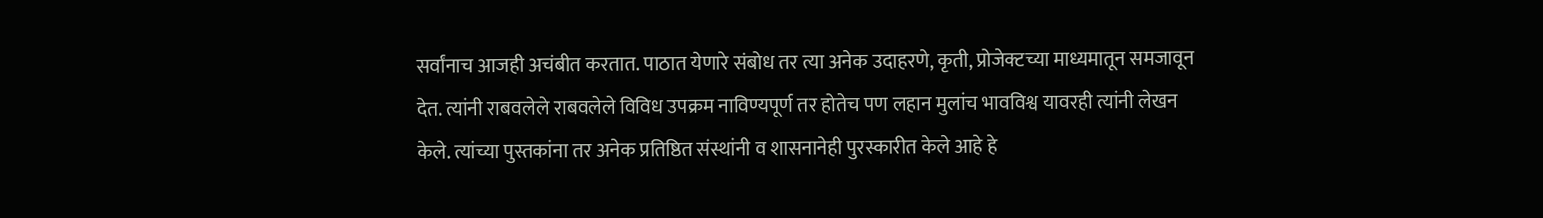सर्वांनाच आजही अचंबीत करतात. पाठात येणारे संबोध तर त्या अनेक उदाहरणे, कृती, प्रोजेक्टच्या माध्यमातून समजावून देत. त्यांनी राबवलेले राबवलेले विविध उपक्रम नाविण्यपूर्ण तर होतेच पण लहान मुलांच भावविश्व यावरही त्यांनी लेखन केले. त्यांच्या पुस्तकांना तर अनेक प्रतिष्ठित संस्थांनी व शासनानेही पुरस्कारीत केले आहे हे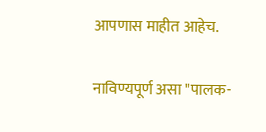आपणास माहीत आहेच.

नाविण्यपूर्ण असा "पालक-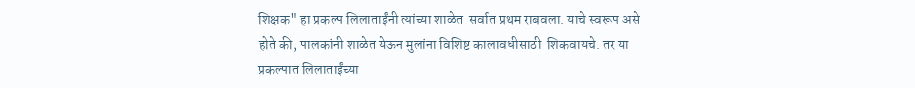शिक्षक" हा प्रकल्प लिलाताईंनी त्यांच्या शाळेत  सर्वात प्रथम राबवला. याचे स्वरूप असे होते की, पालकांनी शाळेत येऊन मुलांना विशिष्ट कालावधीसाठी  शिकवायचे. तर या प्रकल्पात लिलाताईंच्या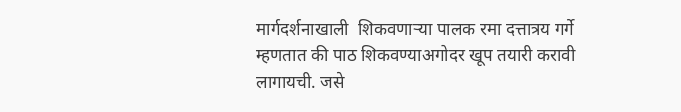मार्गदर्शनाखाली  शिकवणाऱ्या पालक रमा दत्तात्रय गर्गे म्हणतात की पाठ शिकवण्याअगोदर खूप तयारी करावी लागायची. जसे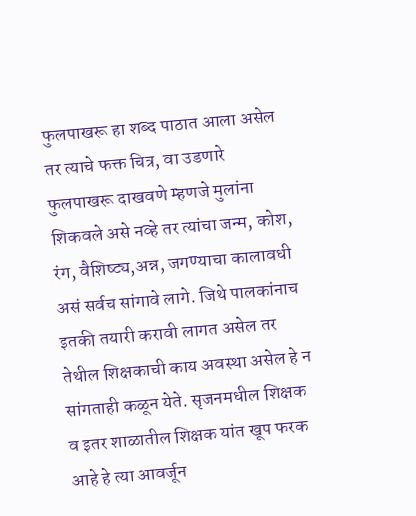फुलपाखरू हा शब्द पाठात आला असेल तर त्याचे फक्त चित्र, वा उडणारे फुलपाखरू दाखवणे म्हणजे मुलांना शिकवले असे नव्हे तर त्यांचा जन्म, कोश, रंग, वैशिष्ट्य,अन्न, जगण्याचा कालावधी असं सर्वच सांगावे लागे. जिथे पालकांनाच इतकी तयारी करावी लागत असेल तर तेथील शिक्षकाची काय अवस्था असेल हे न सांगताही कळून येते. सृजनमधील शिक्षक व इतर शाळातील शिक्षक यांत खूप फरक आहे हे त्या आवर्जून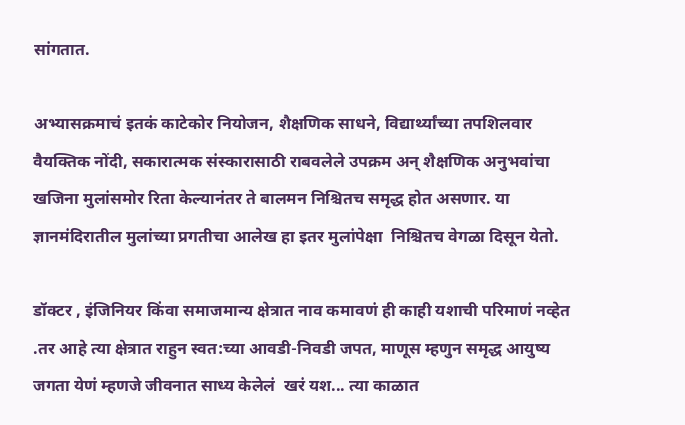सांगतात.

अभ्यासक्रमाचं इतकं काटेकोर नियोजन, शैक्षणिक साधने, विद्यार्थ्यांच्या तपशिलवार वैयक्तिक नोंदी, सकारात्मक संस्कारासाठी राबवलेले उपक्रम अन् शैक्षणिक अनुभवांचा खजिना मुलांसमोर रिता केल्यानंतर ते बालमन निश्चितच समृद्ध होत असणार. या ज्ञानमंदिरातील मुलांच्या प्रगतीचा आलेख हा इतर मुलांपेक्षा  निश्चितच वेगळा दिसून येतो.

डॉक्टर , इंजिनियर किंवा समाजमान्य क्षेत्रात नाव कमावणं ही काही यशाची परिमाणं नव्हेत .तर आहे त्या क्षेत्रात राहुन स्वत:च्या आवडी-निवडी जपत, माणूस म्हणुन समृद्ध आयुष्य जगता येणं म्हणजे जीवनात साध्य केलेलं  खरं यश... त्या काळात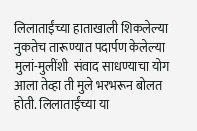लिलाताईंच्या हाताखाली शिकलेल्या नुकतेच तारूण्यात पदार्पण केलेल्या मुलां-मुलींशी  संवाद साधण्याचा योग आला तेव्हा ती मुले भरभरून बोलत होती. लिलाताईंच्या या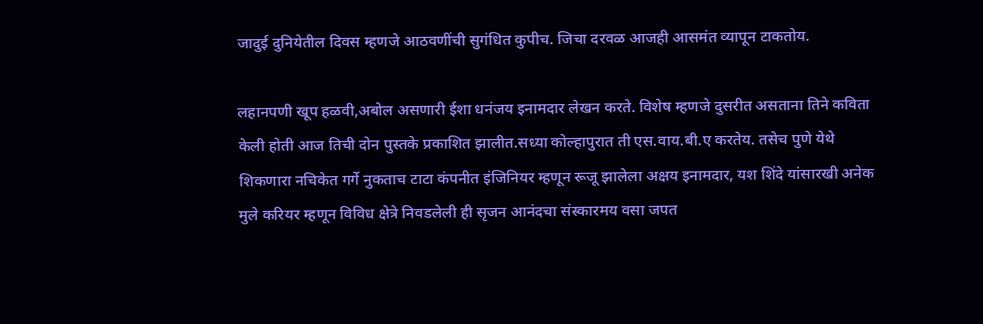जादुई दुनियेतील दिवस म्हणजे आठवणींची सुगंधित कुपीच. जिचा दरवळ आजही आसमंत व्यापून टाकतोय.

लहानपणी खूप हळवी,अबोल असणारी ईशा धनंजय इनामदार लेखन करते. विशेष म्हणजे दुसरीत असताना तिने कविता केली होती आज तिची दोन पुस्तके प्रकाशित झालीत.सध्या कोल्हापुरात ती एस.वाय.बी.ए करतेय. तसेच पुणे येथे शिकणारा नचिकेत गर्गे नुकताच टाटा कंपनीत इंजिनियर म्हणून रूजू झालेला अक्षय इनामदार, यश शिंदे यांसारखी अनेक मुले करियर म्हणून विविध क्षेत्रे निवडलेली ही सृजन आनंदचा संस्कारमय वसा जपत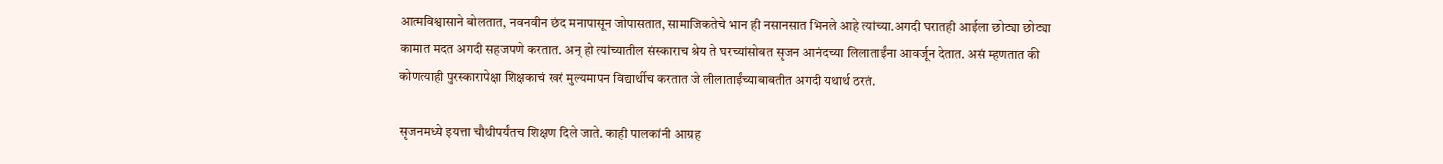आत्मविश्वासाने बोलतात, नवनवीन छंद मनापासून जोपासतात, सामाजिकतेचे भान ही नसानसात भिनले आहे त्यांच्या.अगदी घरातही आईला छोट्या छोट्या कामात मदत अगदी सहजपणे करतात. अन् हो त्यांच्यातील संस्काराच श्रेय ते घरच्यांसोबत सृजन आनंदच्या लिलाताईंना आवर्जून देतात. असं म्हणतात की  कोणत्याही पुरस्कारापेक्षा शिक्षकाचं खरं मुल्यमापन विद्यार्थीच करतात जे लीलाताईंच्याबाबतीत अगदी यथार्थ ठरतं.

सृजनमध्ये इयत्ता चौथीपर्यंतच शिक्षण दिले जाते. काही पालकांनी आग्रह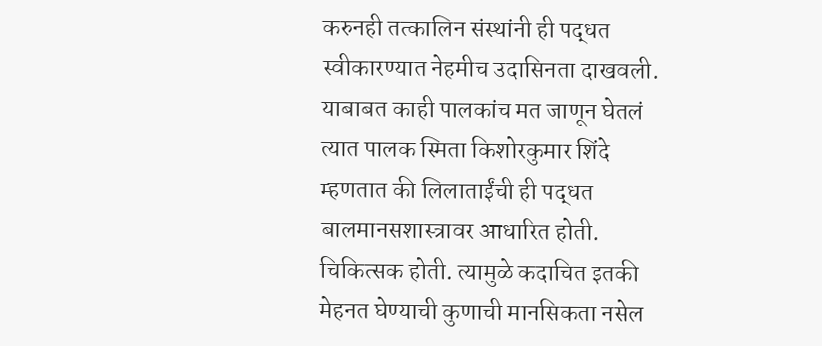करुनही तत्कालिन संस्थांनी ही पद्धत स्वीकारण्यात नेहमीच उदासिनता दाखवली. याबाबत काही पालकांच मत जाणून घेतलं त्यात पालक स्मिता किशोरकुमार शिंदे म्हणतात की लिलाताईंची ही पद्धत बालमानसशास्त्रावर आधारित होती. चिकित्सक होती. त्यामुळे कदाचित इतकी मेहनत घेण्याची कुणाची मानसिकता नसेल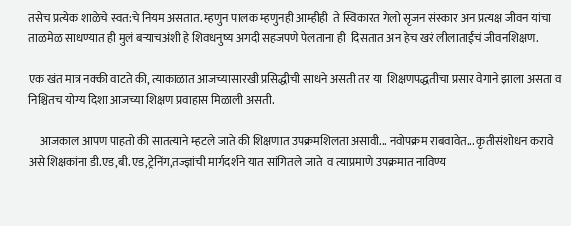तसेच प्रत्येक शाळेचे स्वत:चे नियम असतात. म्हणुन पालक म्हणुनही आम्हीही  ते स्विकारत गेलो सृजन संस्कार अन प्रत्यक्ष जीवन यांचा ताळमेळ साधण्यात ही मुलं बऱ्याचअंशी हे शिवधनुष्य अगदी सहजपणे पेलताना ही  दिसतात अन हेच खरं लीलाताईंचं जीवनशिक्षण.

एक खंत मात्र नक्की वाटते की, त्याकाळात आजच्यासारखी प्रसिद्धीची साधने असती तर या  शिक्षणपद्धतीचा प्रसार वेगाने झाला असता व निश्चितच योग्य दिशा आजच्या शिक्षण प्रवाहास मिळाली असती.

     आजकाल आपण पाहतो की सातत्याने म्हटले जाते की शिक्षणात उपक्रमशिलता असावी... नवोपक्रम राबवावेत... कृतीसंशोधन करावे असे शिक्षकांना डी.एड,बी.एड,ट्रेनिंग,तज्ज्ञांची मार्गदर्शने यात सांगितले जाते  व त्याप्रमाणे उपक्रमात नाविण्य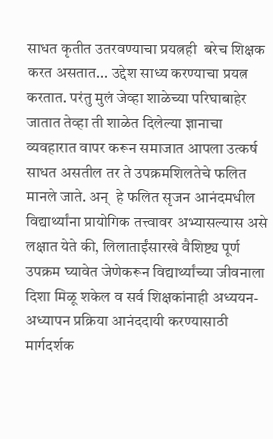साधत कृतीत उतरवण्याचा प्रयत्नही  बरेच शिक्षक करत असतात... उद्देश साध्य करण्याचा प्रयत्न करतात. परंतु मुलं जेव्हा शाळेच्या परिघाबाहेर जातात तेव्हा ती शाळेत दिलेल्या ज्ञानाचा व्यवहारात वापर करून समाजात आपला उत्कर्ष साधत असतील तर ते उपक्रमशिलतेचे फलित मानले जाते. अन्  हे फलित सृजन आनंदमधील विद्यार्थ्यांना प्रायोगिक तत्त्वावर अभ्यासल्यास असे लक्षात येते की, लिलाताईंसारखे वैशिष्ट्य पूर्ण उपक्रम घ्यावेत जेणेकरून विद्यार्थ्यांच्या जीवनाला दिशा मिळू शकेल व सर्व शिक्षकांनाही अध्ययन-अध्यापन प्रक्रिया आनंददायी करण्यासाठी मार्गदर्शक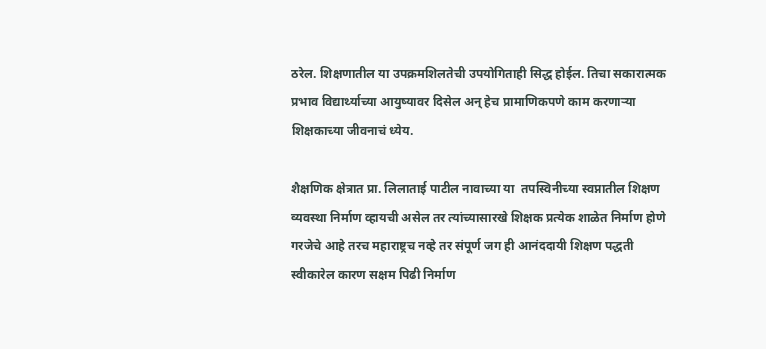ठरेल. शिक्षणातील या उपक्रमशिलतेची उपयोगिताही सिद्ध होईल. तिचा सकारात्मक प्रभाव विद्यार्थ्याच्या आयुष्यावर दिसेल अन् हेच प्रामाणिकपणे काम करणाऱ्या शिक्षकाच्या जीवनाचं ध्येय.

शैक्षणिक क्षेत्रात प्रा. लिलाताई पाटील नावाच्या या  तपस्विनीच्या स्वप्नातील शिक्षण व्यवस्था निर्माण व्हायची असेल तर त्यांच्यासारखे शिक्षक प्रत्येक शाळेत निर्माण होणे गरजेचे आहे तरच महाराष्ट्रच नव्हे तर संपूर्ण जग ही आनंददायी शिक्षण पद्धती स्वीकारेल कारण सक्षम पिढी निर्माण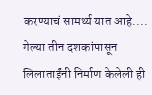करण्याचं सामर्थ्य यात आहे.... गेल्या तीन दशकांपासून लिलाताईंनी निर्माण केलेली ही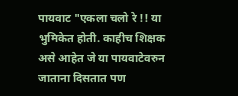पायवाट "एकला चलो रे !! या भुमिकेत होती. काहीच शिक्षक असे आहेत जे या पायवाटेवरुन जाताना दिसतात पण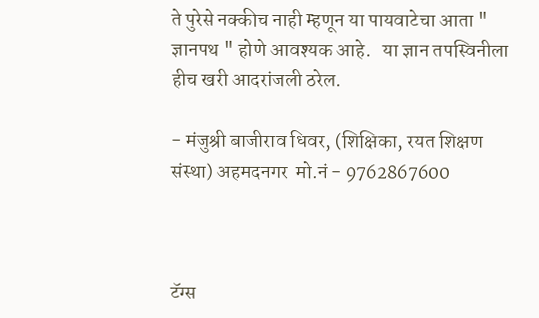ते पुरेसे नक्कीच नाही म्हणून या पायवाटेचा आता " ज्ञानपथ " होणे आवश्यक आहे.   या ज्ञान तपस्विनीला हीच खरी आदरांजली ठरेल.

- मंजुश्री बाजीराव धिवर, (शिक्षिका, रयत शिक्षण संस्था) अहमदनगर  मो.नं - 9762867600



टॅग्स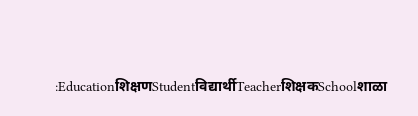:Educationशिक्षणStudentविद्यार्थीTeacherशिक्षकSchoolशाळा